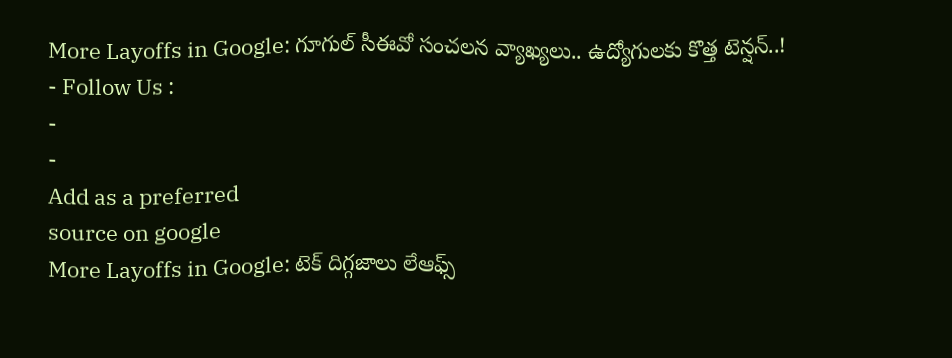More Layoffs in Google: గూగుల్ సీఈవో సంచలన వ్యాఖ్యలు.. ఉద్యోగులకు కొత్త టెన్షన్..!
- Follow Us :
-
-
Add as a preferred
source on google
More Layoffs in Google: టెక్ దిగ్గజాలు లేఆఫ్స్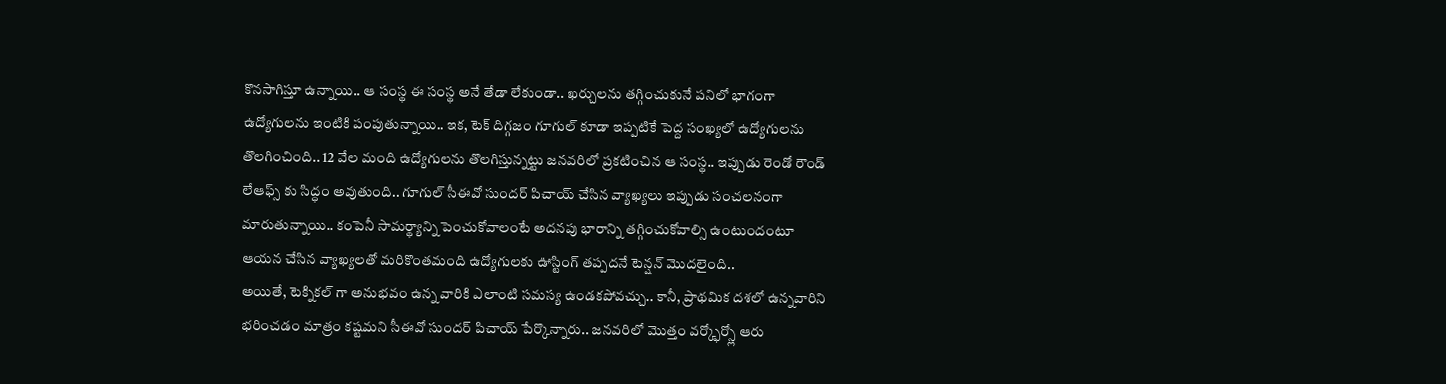కొనసాగిస్తూ ఉన్నాయి.. ఆ సంస్థ ఈ సంస్థ అనే తేడా లేకుండా.. ఖర్చులను తగ్గించుకునే పనిలో భాగంగా ఉద్యోగులను ఇంటికి పంపుతున్నాయి.. ఇక, టెక్ దిగ్గజం గూగుల్ కూడా ఇప్పటికే పెద్ద సంఖ్యలో ఉద్యోగులను తొలగించింది.. 12 వేల మంది ఉద్యోగులను తొలగిస్తున్నట్టు జనవరిలో ప్రకటించిన ఆ సంస్థ.. ఇప్పుడు రెండో రౌండ్ లేఆఫ్స్ కు సిద్ధం అవుతుంది.. గూగుల్ సీఈవో సుందర్ పిచాయ్ చేసిన వ్యాఖ్యలు ఇప్పుడు సంచలనంగా మారుతున్నాయి.. కంపెనీ సామర్థ్యాన్ని పెంచుకోవాలంటే అదనపు భారాన్ని తగ్గించుకోవాల్సి ఉంటుందంటూ ఆయన చేసిన వ్యాఖ్యలతో మరికొంతమంది ఉద్యోగులకు ఊస్టింగ్ తప్పదనే టెన్షన్ మొదలైంది..
అయితే, టెక్నికల్ గా అనుభవం ఉన్న వారికి ఎలాంటి సమస్య ఉండకపోవచ్చు.. కానీ, ప్రాథమిక దశలో ఉన్నవారిని భరించడం మాత్రం కష్టమని సీఈవో సుందర్ పిచాయ్ పేర్కొన్నారు.. జనవరిలో మొత్తం వర్క్ఫోర్స్లో ఆరు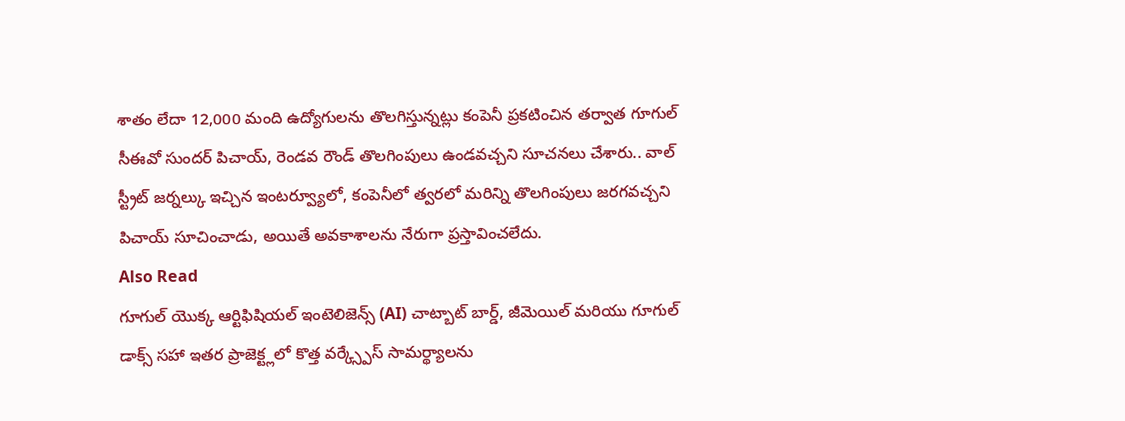శాతం లేదా 12,000 మంది ఉద్యోగులను తొలగిస్తున్నట్లు కంపెనీ ప్రకటించిన తర్వాత గూగుల్ సీఈవో సుందర్ పిచాయ్, రెండవ రౌండ్ తొలగింపులు ఉండవచ్చని సూచనలు చేశారు.. వాల్ స్ట్రీట్ జర్నల్కు ఇచ్చిన ఇంటర్వ్యూలో, కంపెనీలో త్వరలో మరిన్ని తొలగింపులు జరగవచ్చని పిచాయ్ సూచించాడు, అయితే అవకాశాలను నేరుగా ప్రస్తావించలేదు.
Also Read
గూగుల్ యొక్క ఆర్టిఫిషియల్ ఇంటెలిజెన్స్ (AI) చాట్బాట్ బార్డ్, జీమెయిల్ మరియు గూగుల్ డాక్స్ సహా ఇతర ప్రాజెక్ట్లలో కొత్త వర్క్స్పేస్ సామర్థ్యాలను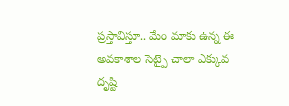ప్రస్తావిస్తూ.. మేం మాకు ఉన్న ఈ అవకాశాల సెట్పై చాలా ఎక్కువ దృష్టి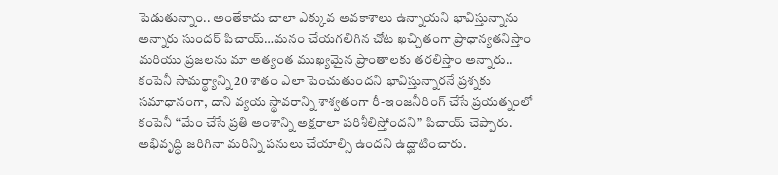పెడుతున్నాం.. అంతేకాదు చాలా ఎక్కువ అవకాశాలు ఉన్నాయని భావిస్తున్నాను అన్నారు సుందర్ పిచాయ్…మనం చేయగలిగిన చోట ఖచ్చితంగా ప్రాధాన్యతనిస్తాం మరియు ప్రజలను మా అత్యంత ముఖ్యమైన ప్రాంతాలకు తరలిస్తాం అన్నారు.. కంపెనీ సామర్థ్యాన్ని 20 శాతం ఎలా పెంచుతుందని భావిస్తున్నారనే ప్రశ్నకు సమాధానంగా, దాని వ్యయ స్థావరాన్ని శాశ్వతంగా రీ-ఇంజనీరింగ్ చేసే ప్రయత్నంలో కంపెనీ “మేం చేసే ప్రతి అంశాన్ని అక్షరాలా పరిశీలిస్తోందని” పిచాయ్ చెప్పారు. అభివృద్ధి జరిగినా మరిన్ని పనులు చేయాల్సి ఉందని ఉద్ఘాటించారు.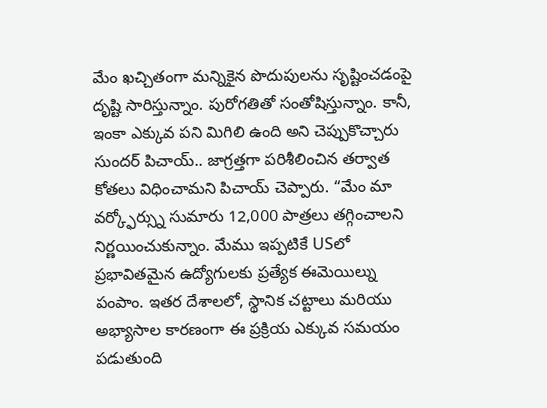మేం ఖచ్చితంగా మన్నికైన పొదుపులను సృష్టించడంపై దృష్టి సారిస్తున్నాం. పురోగతితో సంతోషిస్తున్నాం. కానీ, ఇంకా ఎక్కువ పని మిగిలి ఉంది అని చెప్పుకొచ్చారు సుందర్ పిచాయ్.. జాగ్రత్తగా పరిశీలించిన తర్వాత కోతలు విధించామని పిచాయ్ చెప్పారు. “మేం మా వర్క్ఫోర్స్ను సుమారు 12,000 పాత్రలు తగ్గించాలని నిర్ణయించుకున్నాం. మేము ఇప్పటికే USలో ప్రభావితమైన ఉద్యోగులకు ప్రత్యేక ఈమెయిల్ను పంపాం. ఇతర దేశాలలో, స్థానిక చట్టాలు మరియు అభ్యాసాల కారణంగా ఈ ప్రక్రియ ఎక్కువ సమయం పడుతుంది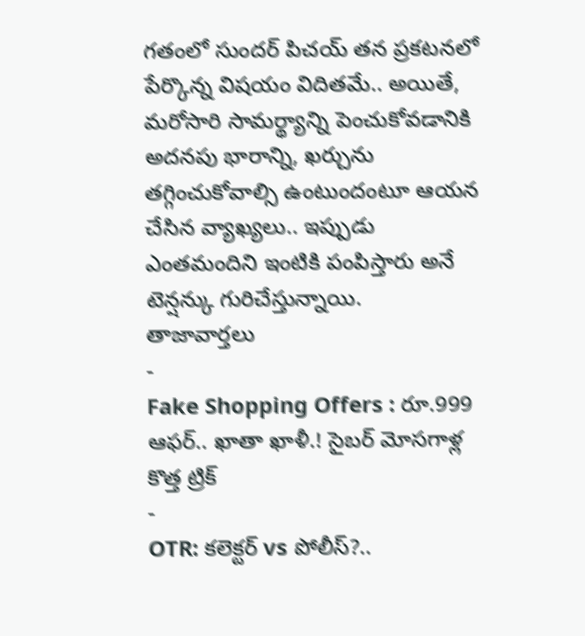గతంలో సుందర్ పిచయ్ తన ప్రకటనలో పేర్కొన్న విషయం విదితమే.. అయితే, మరోసారి సామర్థ్యాన్ని పెంచుకోవడానికి అదనపు భారాన్ని, ఖర్చును తగ్గించుకోవాల్సి ఉంటుందంటూ ఆయన చేసిన వ్యాఖ్యలు.. ఇప్పుడు ఎంతమందిని ఇంటికి పంపిస్తారు అనే టెన్షన్కు గురిచేస్తున్నాయి.
తాజావార్తలు
-
Fake Shopping Offers : రూ.999 ఆఫర్.. ఖాతా ఖాళీ.! సైబర్ మోసగాళ్ల కొత్త ట్రిక్
-
OTR: కలెక్టర్ vs పోలీస్?..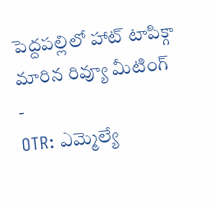పెద్దపల్లిలో హాట్ టాపిక్గా మారిన రివ్యూ మీటింగ్
-
OTR: ఎమ్మెల్యే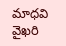మాధవి వైఖరి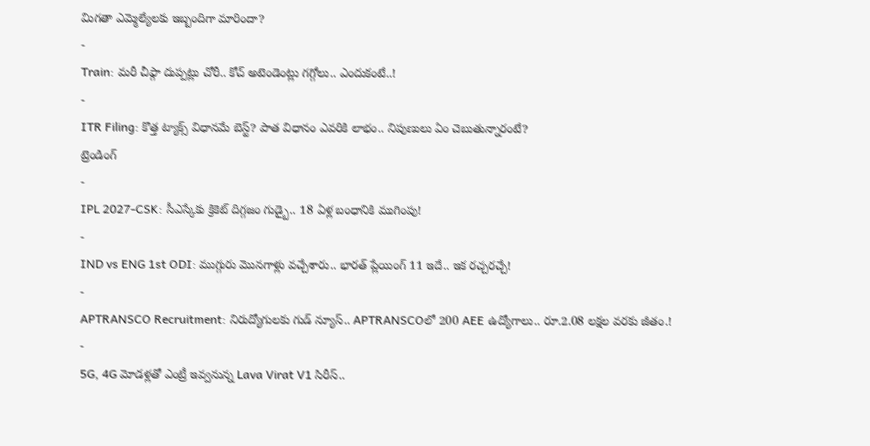మిగతా ఎమ్మెల్యేలకు ఇబ్బందిగా మారిందా?
-
Train: మరీ చీఫ్గా దుప్పట్లు చోరీ.. కోచ్ అటెండెంట్లు గగ్గోలు.. ఎందుకంటే..!
-
ITR Filing: కొత్త ట్యాక్స్ విధానమే బెస్ట్? పాత విధానం ఎవరికి లాభం.. నిపుణులు ఏం చెబుతున్నారంటే?
ట్రెండింగ్
-
IPL 2027-CSK: సీఎస్కేకు క్రికెట్ దిగ్గజం గుడ్బై.. 18 ఏళ్ల బంధానికి ముగింపు!
-
IND vs ENG 1st ODI: ముగ్గురు మొనగాళ్లు వచ్చేశారు.. భారత్ ప్లేయింగ్ 11 ఇదే.. ఇక రచ్చరచ్చే!
-
APTRANSCO Recruitment: నిరుద్యోగులకు గుడ్ న్యూస్.. APTRANSCOలో 200 AEE ఉద్యోగాలు.. రూ.2.08 లక్షల వరకు జీతం.!
-
5G, 4G మోడళ్లతో ఎంట్రీ ఇవ్వనున్న Lava Virat V1 సిరీస్..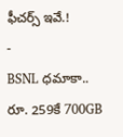ఫీచర్స్ ఇవే.!
-
BSNL ధమాకా.. రూ. 259కే 700GB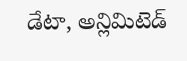డేటా, అన్లిమిటెడ్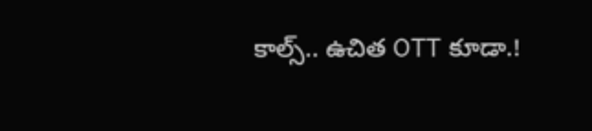కాల్స్.. ఉచిత OTT కూడా.!